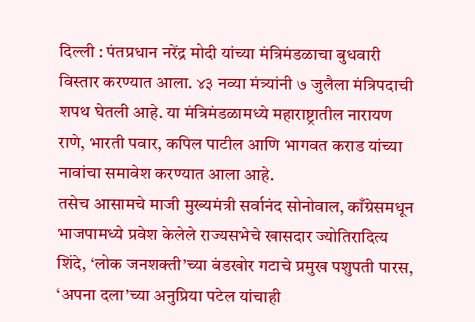दिल्ली : पंतप्रधान नरेंद्र मोदी यांच्या मंत्रिमंडळाचा बुधवारी विस्तार करण्यात आला. ४३ नव्या मंत्र्यांनी ७ जुलैला मंत्रिपदाची शपथ घेतली आहे. या मंत्रिमंडळामध्ये महाराष्ट्रातील नारायण राणे, भारती पवार, कपिल पाटील आणि भागवत कराड यांच्या नावांचा समावेश करण्यात आला आहे.
तसेच आसामचे माजी मुख्यमंत्री सर्वानंद सोनोवाल, काँग्रेसमधून भाजपामध्ये प्रवेश केलेले राज्यसभेचे खासदार ज्योतिरादित्य शिंदे, ‘लोक जनशक्ती’च्या बंडखोर गटाचे प्रमुख पशुपती पारस, ‘अपना दला’च्या अनुप्रिया पटेल यांचाही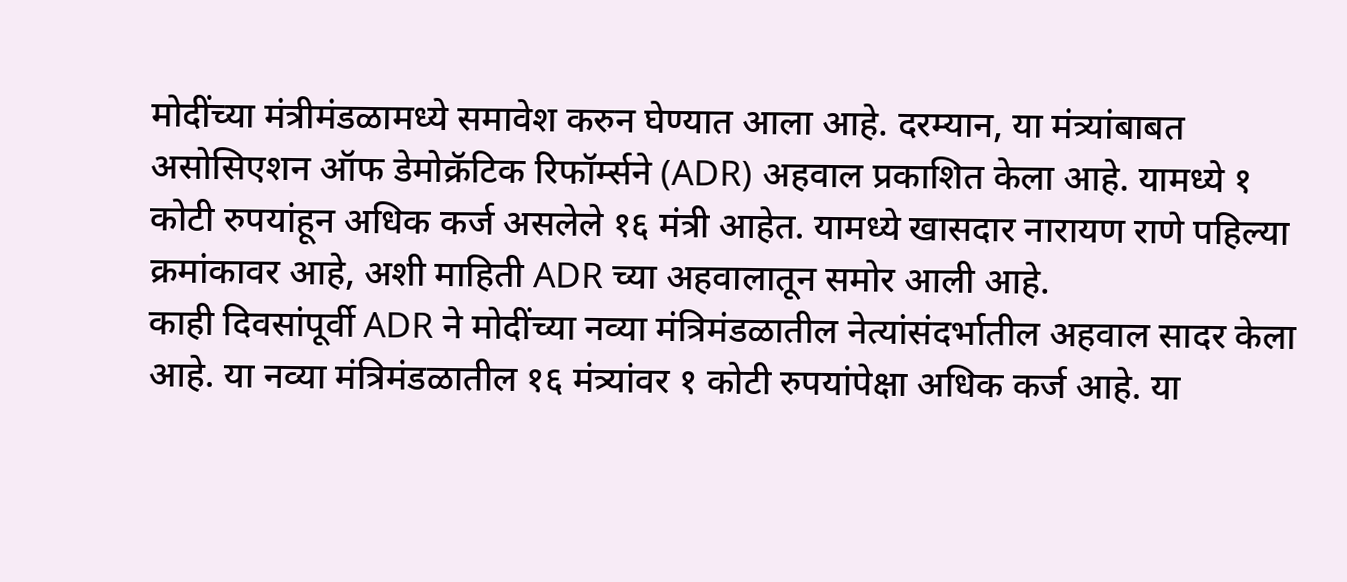मोदींच्या मंत्रीमंडळामध्ये समावेश करुन घेण्यात आला आहे. दरम्यान, या मंत्र्यांबाबत असोसिएशन ऑफ डेमोक्रॅटिक रिफॉर्म्सने (ADR) अहवाल प्रकाशित केला आहे. यामध्ये १ कोटी रुपयांहून अधिक कर्ज असलेले १६ मंत्री आहेत. यामध्ये खासदार नारायण राणे पहिल्या क्रमांकावर आहे, अशी माहिती ADR च्या अहवालातून समोर आली आहे.
काही दिवसांपूर्वी ADR ने मोदींच्या नव्या मंत्रिमंडळातील नेत्यांसंदर्भातील अहवाल सादर केला आहे. या नव्या मंत्रिमंडळातील १६ मंत्र्यांवर १ कोटी रुपयांपेक्षा अधिक कर्ज आहे. या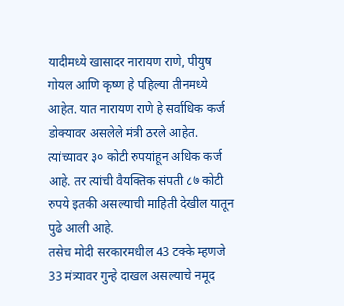यादीमध्ये खासादर नारायण राणे, पीयुष गोयल आणि कृष्ण हे पहिल्या तीनमध्ये आहेत. यात नारायण राणे हे सर्वाधिक कर्ज डोक्यावर असलेले मंत्री ठरले आहेत. त्यांच्यावर ३० कोटी रुपयांहून अधिक कर्ज आहे. तर त्यांची वैयक्तिक संपती ८७ कोटी रुपये इतकी असल्याची माहिती देखील यातून पुढे आली आहे.
तसेच मोदी सरकारमधील 43 टक्के म्हणजे 33 मंत्र्यावर गुन्हे दाखल असल्याचे नमूद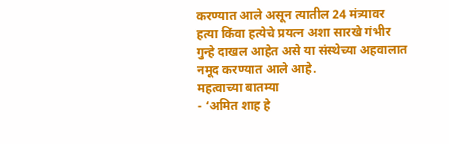करण्यात आले असून त्यातील 24 मंत्र्यावर हत्या किंवा हत्येचे प्रयत्न अशा सारखे गंभीर गुन्हे दाखल आहेत असे या संस्थेच्या अहवालात नमूद करण्यात आले आहे.
महत्वाच्या बातम्या
- ‘अमित शाह हे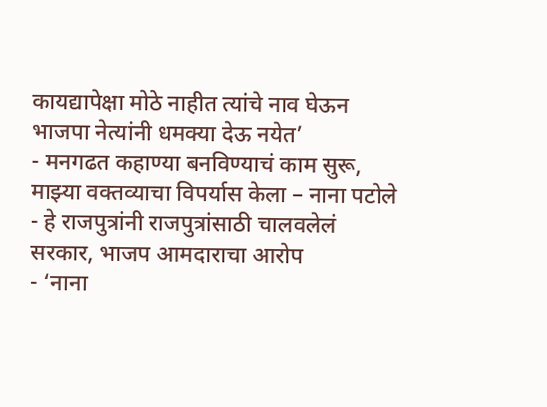कायद्यापेक्षा मोठे नाहीत त्यांचे नाव घेऊन भाजपा नेत्यांनी धमक्या देऊ नयेत’
- मनगढत कहाण्या बनविण्याचं काम सुरू, माझ्या वक्तव्याचा विपर्यास केला – नाना पटोले
- हे राजपुत्रांनी राजपुत्रांसाठी चालवलेलं सरकार, भाजप आमदाराचा आरोप
- ‘नाना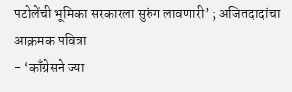पटोलेंची भूमिका सरकारला सुरुंग लावणारी’ ; अजितदादांचा आक्रमक पवित्रा
- ‘काँग्रेसने ज्या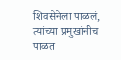शिवसेनेला पाळलं, त्यांच्या प्रमुखांनीच पाळत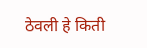ठेवली हे किती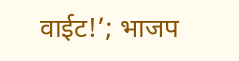वाईट!’; भाजप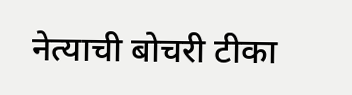नेत्याची बोचरी टीका